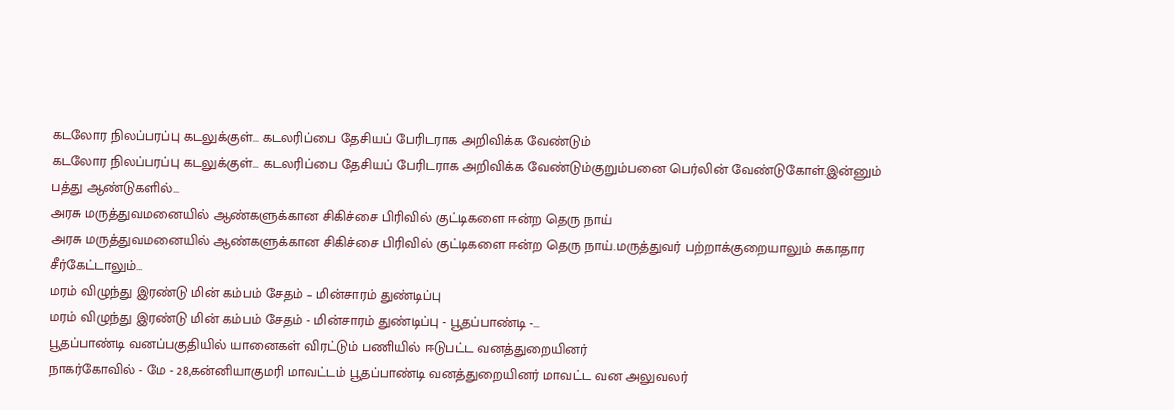கடலோர நிலப்பரப்பு கடலுக்குள்… கடலரிப்பை தேசியப் பேரிடராக அறிவிக்க வேண்டும்
கடலோர நிலப்பரப்பு கடலுக்குள்... கடலரிப்பை தேசியப் பேரிடராக அறிவிக்க வேண்டும்குறும்பனை பெர்லின் வேண்டுகோள்.இன்னும் பத்து ஆண்டுகளில்…
அரசு மருத்துவமனையில் ஆண்களுக்கான சிகிச்சை பிரிவில் குட்டிகளை ஈன்ற தெரு நாய்
அரசு மருத்துவமனையில் ஆண்களுக்கான சிகிச்சை பிரிவில் குட்டிகளை ஈன்ற தெரு நாய்.மருத்துவர் பற்றாக்குறையாலும் சுகாதார சீர்கேட்டாலும்…
மரம் விழுந்து இரண்டு மின் கம்பம் சேதம் – மின்சாரம் துண்டிப்பு
மரம் விழுந்து இரண்டு மின் கம்பம் சேதம் - மின்சாரம் துண்டிப்பு - பூதப்பாண்டி -…
பூதப்பாண்டி வனப்பகுதியில் யானைகள் விரட்டும் பணியில் ஈடுபட்ட வனத்துறையினர்
நாகர்கோவில் - மே - 28,கன்னியாகுமரி மாவட்டம் பூதப்பாண்டி வனத்துறையினர் மாவட்ட வன அலுவலர்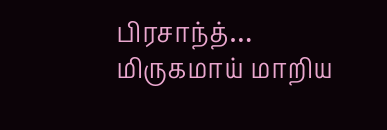பிரசாந்த்…
மிருகமாய் மாறிய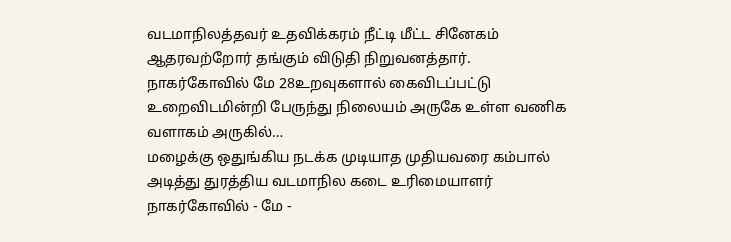வடமாநிலத்தவர் உதவிக்கரம் நீட்டி மீட்ட சினேகம் ஆதரவற்றோர் தங்கும் விடுதி நிறுவனத்தார்.
நாகர்கோவில் மே 28உறவுகளால் கைவிடப்பட்டு உறைவிடமின்றி பேருந்து நிலையம் அருகே உள்ள வணிக வளாகம் அருகில்…
மழைக்கு ஒதுங்கிய நடக்க முடியாத முதியவரை கம்பால் அடித்து துரத்திய வடமாநில கடை உரிமையாளர்
நாகர்கோவில் - மே -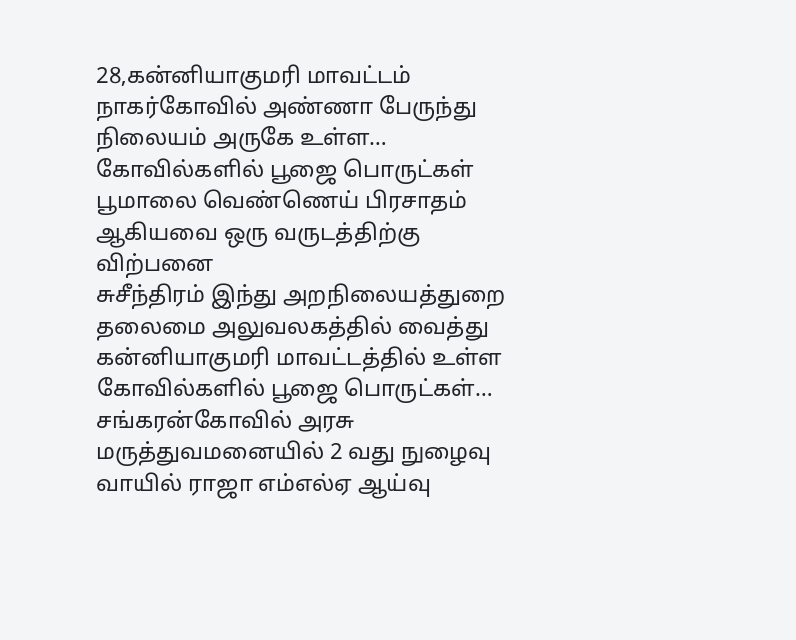28,கன்னியாகுமரி மாவட்டம் நாகர்கோவில் அண்ணா பேருந்து நிலையம் அருகே உள்ள…
கோவில்களில் பூஜை பொருட்கள் பூமாலை வெண்ணெய் பிரசாதம் ஆகியவை ஒரு வருடத்திற்கு விற்பனை
சுசீந்திரம் இந்து அறநிலையத்துறை தலைமை அலுவலகத்தில் வைத்து கன்னியாகுமரி மாவட்டத்தில் உள்ள கோவில்களில் பூஜை பொருட்கள்…
சங்கரன்கோவில் அரசு மருத்துவமனையில் 2 வது நுழைவு வாயில் ராஜா எம்எல்ஏ ஆய்வு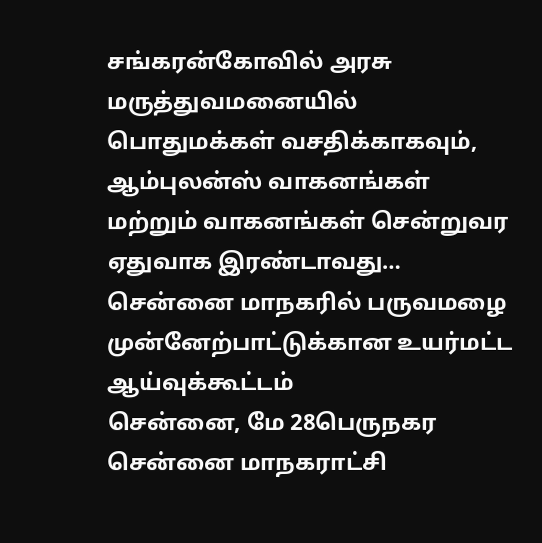சங்கரன்கோவில் அரசு மருத்துவமனையில் பொதுமக்கள் வசதிக்காகவும், ஆம்புலன்ஸ் வாகனங்கள் மற்றும் வாகனங்கள் சென்றுவர ஏதுவாக இரண்டாவது…
சென்னை மாநகரில் பருவமழை முன்னேற்பாட்டுக்கான உயர்மட்ட ஆய்வுக்கூட்டம்
சென்னை, மே 28பெருநகர சென்னை மாநகராட்சி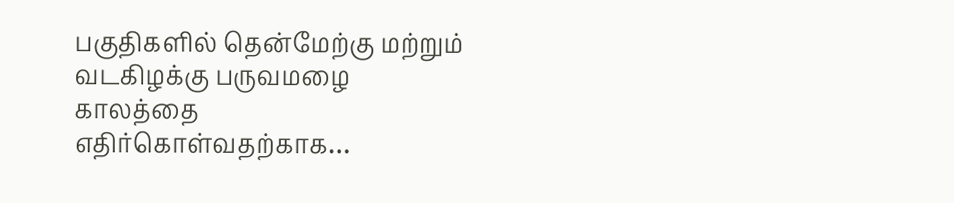பகுதிகளில் தென்மேற்கு மற்றும் வடகிழக்கு பருவமழை காலத்தை எதிர்கொள்வதற்காக…